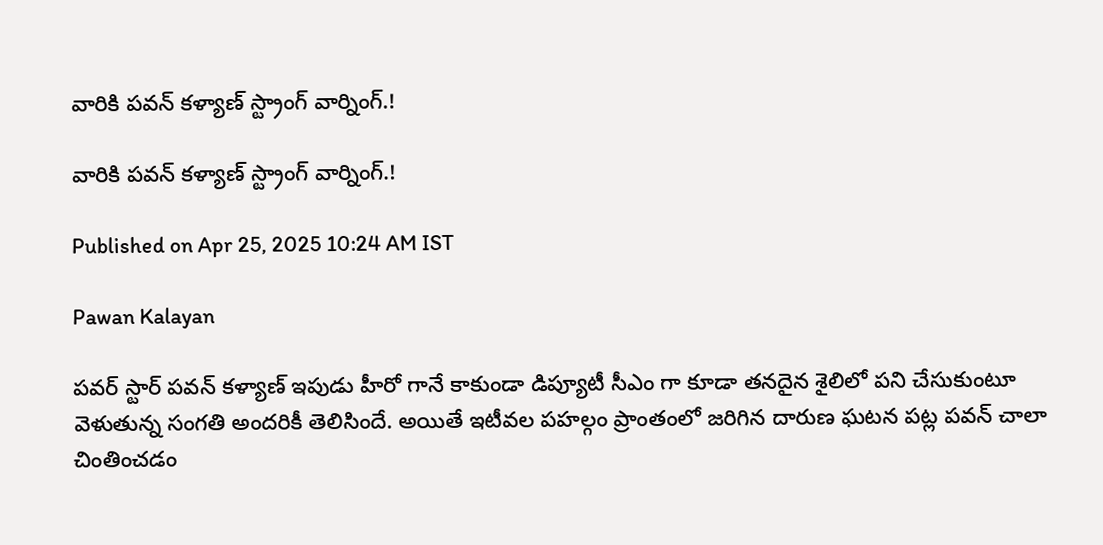వారికి పవన్ కళ్యాణ్ స్ట్రాంగ్ వార్నింగ్.!

వారికి పవన్ కళ్యాణ్ స్ట్రాంగ్ వార్నింగ్.!

Published on Apr 25, 2025 10:24 AM IST

Pawan Kalayan

పవర్ స్టార్ పవన్ కళ్యాణ్ ఇపుడు హీరో గానే కాకుండా డిప్యూటీ సీఎం గా కూడా తనదైన శైలిలో పని చేసుకుంటూ వెళుతున్న సంగతి అందరికీ తెలిసిందే. అయితే ఇటీవల పహల్గం ప్రాంతంలో జరిగిన దారుణ ఘటన పట్ల పవన్ చాలా చింతించడం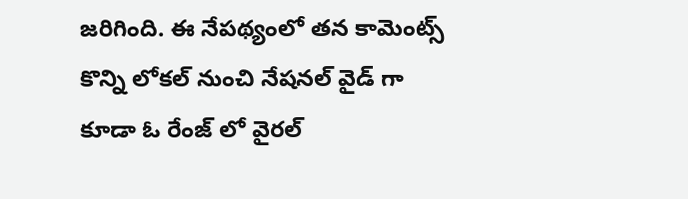జరిగింది. ఈ నేపథ్యంలో తన కామెంట్స్ కొన్ని లోకల్ నుంచి నేషనల్ వైడ్ గా కూడా ఓ రేంజ్ లో వైరల్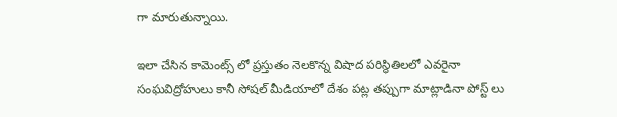గా మారుతున్నాయి.

ఇలా చేసిన కామెంట్స్ లో ప్రస్తుతం నెలకొన్న విషాద పరిస్థితిలలో ఎవరైనా సంఘవిద్రోహులు కానీ సోషల్ మీడియాలో దేశం పట్ల తప్పుగా మాట్లాడినా పోస్ట్ లు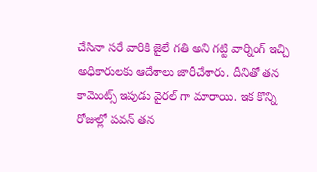చేసినా సరే వారికి జైలే గతి అని గట్టి వార్నింగ్ ఇచ్చి అధికారులకు ఆదేశాలు జారీచేశారు. దీనితో తన కామెంట్స్ ఇపుడు వైరల్ గా మారాయి. ఇక కొన్ని రోజుల్లో పవన్ తన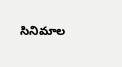సినిమాల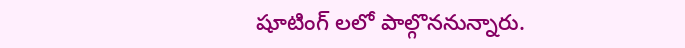షూటింగ్ లలో పాల్గొననున్నారు.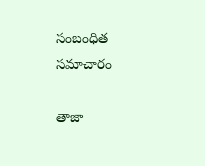సంబంధిత సమాచారం

తాజా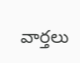వార్తలు